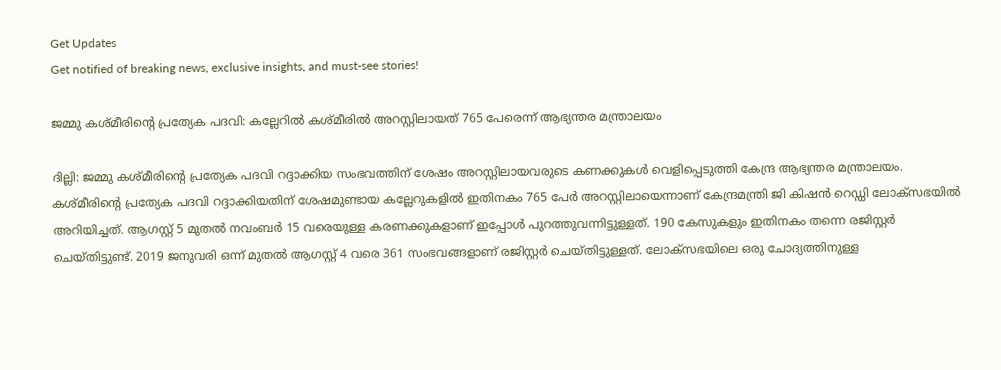Get Updates
Get notified of breaking news, exclusive insights, and must-see stories!

ജമ്മു കശ്മീരിന്റെ പ്രത്യേക പദവി: കല്ലേറിൽ കശ്മീരിൽ അറസ്റ്റിലായത് 765 പേരെന്ന് ആഭ്യന്തര മന്ത്രാലയം

ദില്ലി: ജമ്മു കശ്മീരിന്റെ പ്രത്യേക പദവി റദ്ദാക്കിയ സംഭവത്തിന് ശേഷം അറസ്റ്റിലായവരുടെ കണക്കുകൾ വെളിപ്പെടുത്തി കേന്ദ്ര ആഭ്യന്തര മന്ത്രാലയം. കശ്മീരിന്റെ പ്രത്യേക പദവി റദ്ദാക്കിയതിന് ശേഷമുണ്ടായ കല്ലേറുകളിൽ ഇതിനകം 765 പേർ അറസ്റ്റിലായെന്നാണ് കേന്ദ്രമന്ത്രി ജി കിഷൻ റെഡ്ഡി ലോക്സഭയിൽ അറിയിച്ചത്. ആഗസ്റ്റ് 5 മുതൽ നവംബർ 15 വരെയുള്ള കരണക്കുകളാണ് ഇപ്പോൾ പുറത്തുവന്നിട്ടുള്ളത്. 190 കേസുകളും ഇതിനകം തന്നെ രജിസ്റ്റർ ചെയ്തിട്ടുണ്ട്. 2019 ജനുവരി ഒന്ന് മുതൽ ആഗസ്റ്റ് 4 വരെ 361 സംഭവങ്ങളാണ് രജിസ്റ്റർ ചെയ്തിട്ടുള്ളത്. ലോക്സഭയിലെ ഒരു ചോദ്യത്തിനുള്ള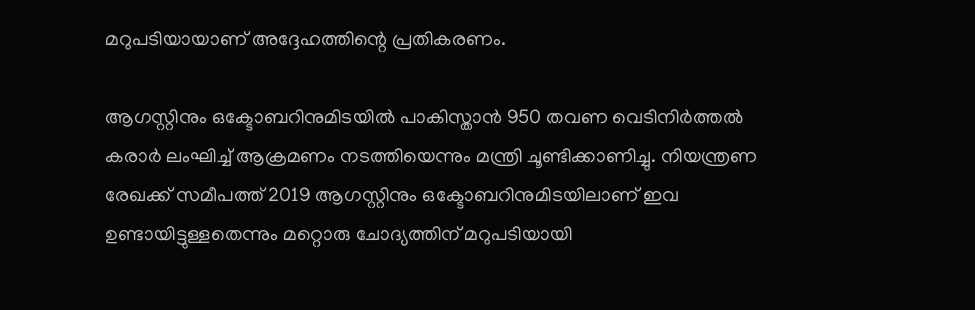മറുപടിയായാണ് അദ്ദേഹത്തിന്റെ പ്രതികരണം.

ആഗസ്റ്റിനും ഒക്ടോബറിനുമിടയിൽ പാകിസ്താൻ 950 തവണ വെടിനിർത്തൽ കരാർ ലംഘിച്ച് ആക്രമണം നടത്തിയെന്നും മന്ത്രി ചൂണ്ടിക്കാണിച്ചു. നിയന്ത്രണ രേഖക്ക് സമീപത്ത് 2019 ആഗസ്റ്റിനും ഒക്ടോബറിനുമിടയിലാണ് ഇവ ഉണ്ടായിട്ടുള്ളതെന്നും മറ്റൊരു ചോദ്യത്തിന് മറുപടിയായി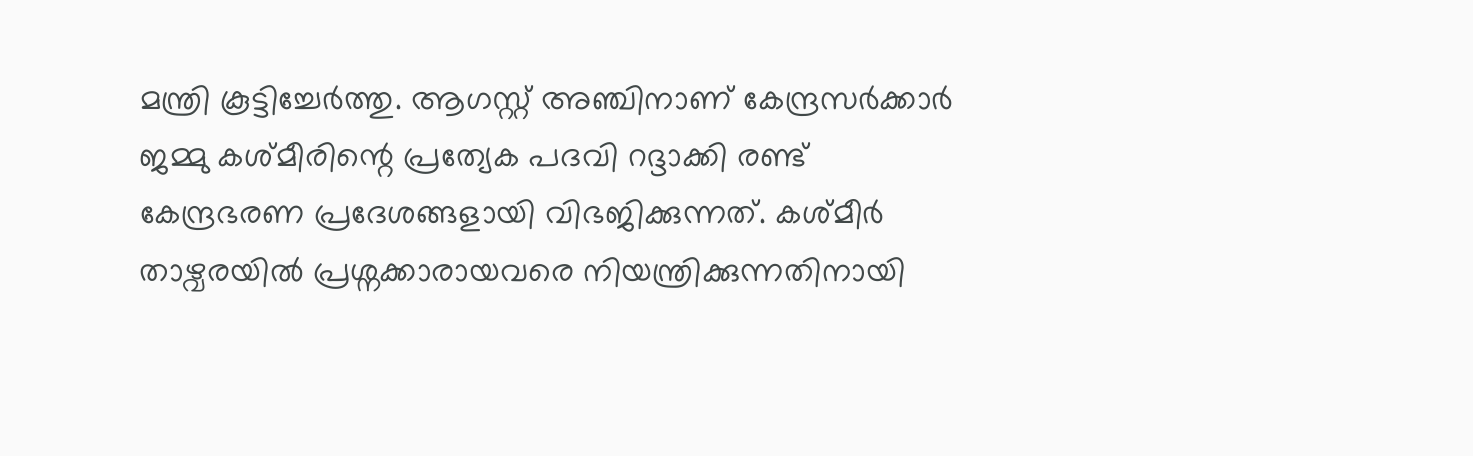മന്ത്രി കൂട്ടിച്ചേർത്തു. ആഗസ്റ്റ് അഞ്ചിനാണ് കേന്ദ്രസർക്കാർ ജമ്മു കശ്മീരിന്റെ പ്രത്യേക പദവി റദ്ദാക്കി രണ്ട് കേന്ദ്രഭരണ പ്രദേശങ്ങളായി വിഭജിക്കുന്നത്. കശ്മീർ താഴ്വരയിൽ പ്രശ്നക്കാരായവരെ നിയന്ത്രിക്കുന്നതിനായി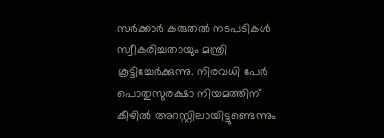സർക്കാർ കരുതൽ നടപടികൾ സ്വീകരിച്ചതായും മന്ത്രി കൂട്ടിച്ചേർക്കുന്നു. നിരവധി പേർ പൊതുസുരക്ഷാ നിയമത്തിന് കീഴിൽ അറസ്റ്റിലായിട്ടുണ്ടെന്നും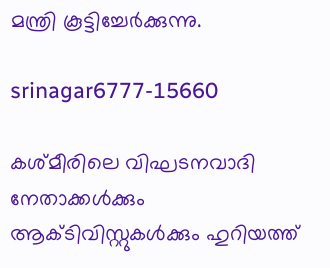മന്ത്രി കൂട്ടിച്ചേർക്കുന്നു.

srinagar6777-15660

കശ്മീരിലെ വിഘടനവാദി നേതാക്കൾക്കും ആക്ടിവിസ്റ്റുകൾക്കും ഹുറിയത്ത്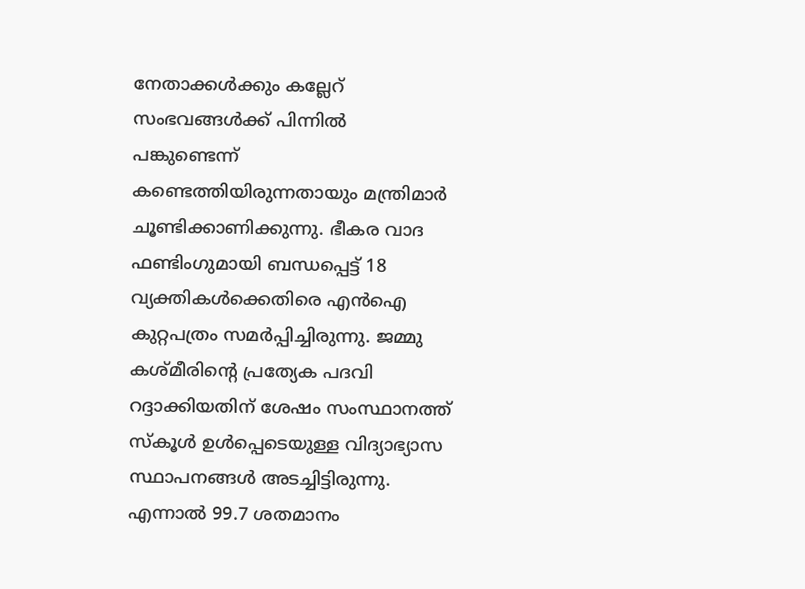നേതാക്കൾക്കും കല്ലേറ് സംഭവങ്ങൾക്ക് പിന്നിൽ പങ്കുണ്ടെന്ന് കണ്ടെത്തിയിരുന്നതായും മന്ത്രിമാർ ചൂണ്ടിക്കാണിക്കുന്നു. ഭീകര വാദ ഫണ്ടിംഗുമായി ബന്ധപ്പെട്ട് 18 വ്യക്തികൾക്കെതിരെ എൻഐ കുറ്റപത്രം സമർപ്പിച്ചിരുന്നു. ജമ്മു കശ്മീരിന്റെ പ്രത്യേക പദവി റദ്ദാക്കിയതിന് ശേഷം സംസ്ഥാനത്ത് സ്കൂൾ ഉൾപ്പെടെയുള്ള വിദ്യാഭ്യാസ സ്ഥാപനങ്ങൾ അടച്ചിട്ടിരുന്നു. എന്നാൽ 99.7 ശതമാനം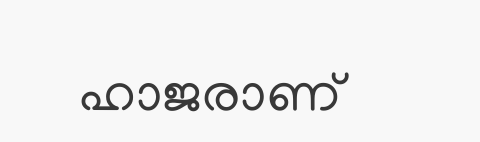ഹാജരാണ്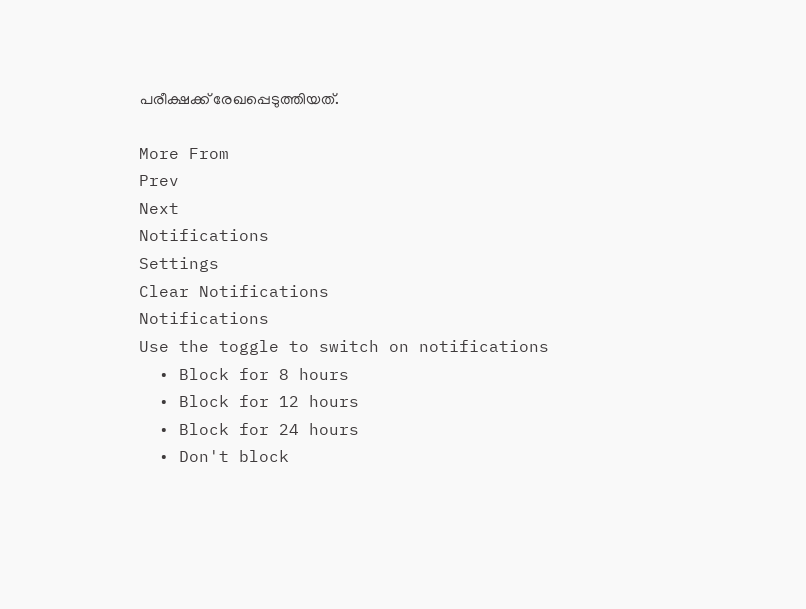പരീക്ഷക്ക് രേഖപ്പെടുത്തിയത്.

More From
Prev
Next
Notifications
Settings
Clear Notifications
Notifications
Use the toggle to switch on notifications
  • Block for 8 hours
  • Block for 12 hours
  • Block for 24 hours
  • Don't block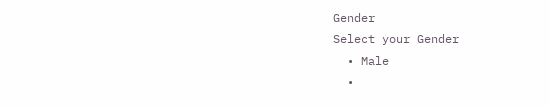Gender
Select your Gender
  • Male
  •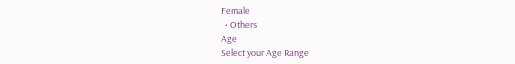Female
  • Others
Age
Select your Age Range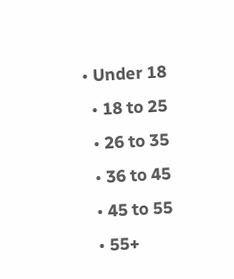• Under 18
  • 18 to 25
  • 26 to 35
  • 36 to 45
  • 45 to 55
  • 55+